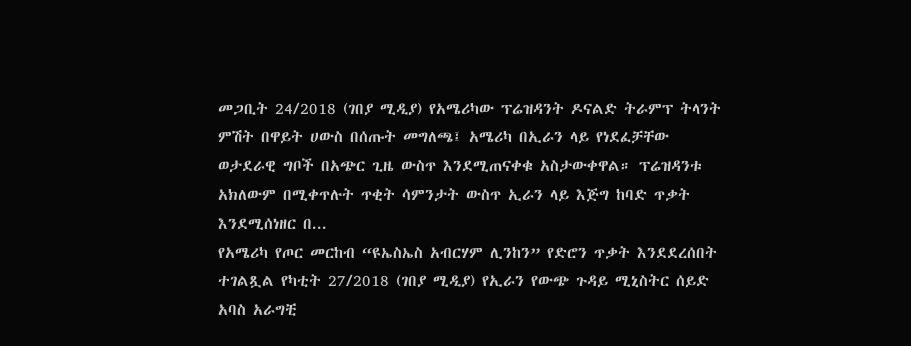መጋቢት 24/2018 (ገበያ ሚዲያ) የአሜሪካው ፕሬዝዳንት ዶናልድ ትራምፕ ትላንት ምሽት በዋይት ሀውስ በሰጡት መግለጫ፤ አሜሪካ በኢራን ላይ የነደፈቻቸው ወታደራዊ ግቦች በአጭር ጊዜ ውስጥ እንደሚጠናቀቁ አስታውቀዋል። ፕሬዝዳንቱ አክለውም በሚቀጥሉት ጥቂት ሳምንታት ውስጥ ኢራን ላይ እጅግ ከባድ ጥቃት እንደሚሰነዘር በ...
የአሜሪካ የጦር መርከብ “ዩኤስኤስ አብርሃም ሊንከን” የድሮን ጥቃት እንደደረሰበት ተገልጿል የካቲት 27/2018 (ገበያ ሚዲያ) የኢራን የውጭ ጉዳይ ሚኒስትር ሰይድ አባስ አራግቺ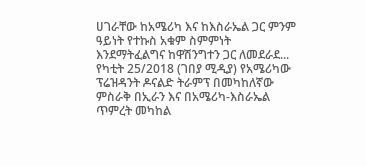ሀገራቸው ከአሜሪካ እና ከእስራኤል ጋር ምንም ዓይነት የተኩስ አቁም ስምምነት እንደማትፈልግና ከዋሽንግተን ጋር ለመደራደ...
የካቲት 25/2018 (ገበያ ሚዲያ) የአሜሪካው ፕሬዝዳንት ዶናልድ ትራምፕ በመካከለኛው ምስራቅ በኢራን እና በአሜሪካ-እስራኤል ጥምረት መካከል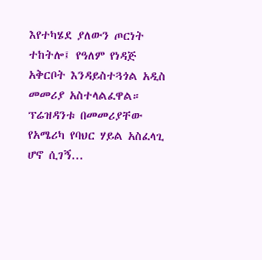እየተካሄደ ያለውን ጦርነት ተከትሎ፤ የዓለም የነዳጅ አቅርቦት እንዳይስተጓጎል አዲስ መመሪያ አስተላልፈዋል። ፕሬዝዳንቱ በመመሪያቸው የአሜሪካ የባህር ሃይል አስፈላጊ ሆኖ ሲገኝ...